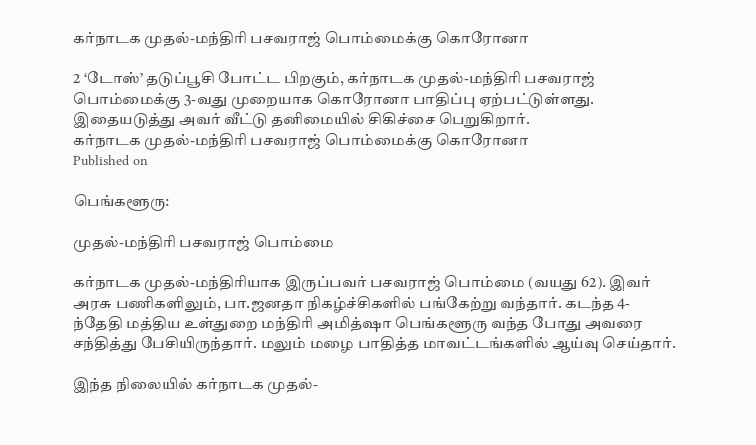கர்நாடக முதல்-மந்திரி பசவராஜ் பொம்மைக்கு கொரோனா

2 ‘டோஸ்’ தடுப்பூசி போட்ட பிறகும், கர்நாடக முதல்-மந்திரி பசவராஜ் பொம்மைக்கு 3-வது முறையாக கொரோனா பாதிப்பு ஏற்பட்டுள்ளது. இதையடுத்து அவர் வீட்டு தனிமையில் சிகிச்சை பெறுகிறார்.
கர்நாடக முதல்-மந்திரி பசவராஜ் பொம்மைக்கு கொரோனா
Published on

பெங்களூரு:

முதல்-மந்திரி பசவராஜ் பொம்மை

கர்நாடக முதல்-மந்திரியாக இருப்பவர் பசவராஜ் பொம்மை (வயது 62). இவர் அரசு பணிகளிலும், பா.ஜனதா நிகழ்ச்சிகளில் பங்கேற்று வந்தார். கடந்த 4-ந்தேதி மத்திய உள்துறை மந்திரி அமித்ஷா பெங்களூரு வந்த போது அவரை சந்தித்து பேசியிருந்தார். மலும் மழை பாதித்த மாவட்டங்களில் ஆய்வு செய்தார்.

இந்த நிலையில் கர்நாடக முதல்-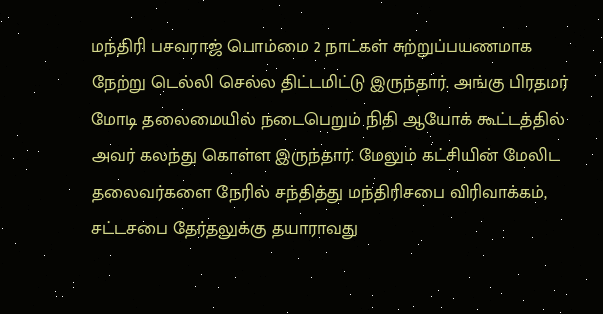மந்திரி பசவராஜ் பொம்மை 2 நாட்கள் சுற்றுப்பயணமாக நேற்று டெல்லி செல்ல திட்டமிட்டு இருந்தார். அங்கு பிரதமர் மோடி தலைமையில் நடைபெறும் நிதி ஆயோக் கூட்டத்தில் அவர் கலந்து கொள்ள இருந்தார். மேலும் கட்சியின் மேலிட தலைவர்களை நேரில் சந்தித்து மந்திரிசபை விரிவாக்கம், சட்டசபை தேர்தலுக்கு தயாராவது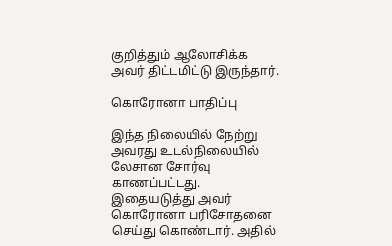குறித்தும் ஆலோசிக்க அவர் திட்டமிட்டு இருந்தார்.

கொரோனா பாதிப்பு

இந்த நிலையில் நேற்று அவரது உடல்நிலையில் லேசான சோர்வு காணப்பட்டது. இதையடுத்து அவர் கொரோனா பரிசோதனை செய்து கொண்டார். அதில்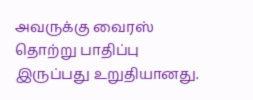அவருக்கு வைரஸ் தொற்று பாதிப்பு இருப்பது உறுதியானது.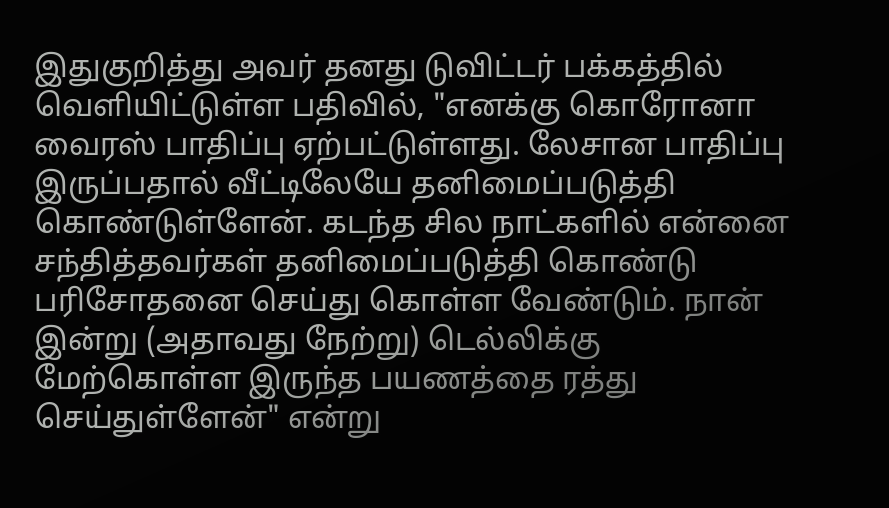இதுகுறித்து அவர் தனது டுவிட்டர் பக்கத்தில் வெளியிட்டுள்ள பதிவில், "எனக்கு கொரோனா வைரஸ் பாதிப்பு ஏற்பட்டுள்ளது. லேசான பாதிப்பு இருப்பதால் வீட்டிலேயே தனிமைப்படுத்தி கொண்டுள்ளேன். கடந்த சில நாட்களில் என்னை சந்தித்தவர்கள் தனிமைப்படுத்தி கொண்டு பரிசோதனை செய்து கொள்ள வேண்டும். நான் இன்று (அதாவது நேற்று) டெல்லிக்கு மேற்கொள்ள இருந்த பயணத்தை ரத்து செய்துள்ளேன்" என்று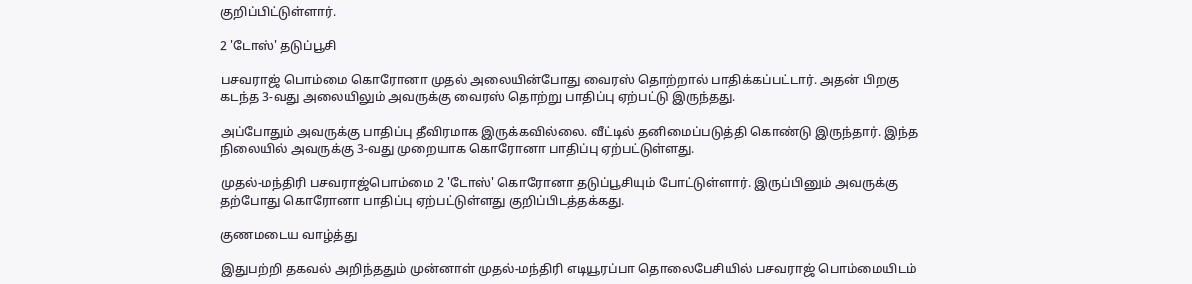குறிப்பிட்டுள்ளார்.

2 'டோஸ்' தடுப்பூசி

பசவராஜ் பொம்மை கொரோனா முதல் அலையின்போது வைரஸ் தொற்றால் பாதிக்கப்பட்டார். அதன் பிறகு கடந்த 3-வது அலையிலும் அவருக்கு வைரஸ் தொற்று பாதிப்பு ஏற்பட்டு இருந்தது.

அப்போதும் அவருக்கு பாதிப்பு தீவிரமாக இருக்கவில்லை. வீட்டில் தனிமைப்படுத்தி கொண்டு இருந்தார். இந்த நிலையில் அவருக்கு 3-வது முறையாக கொரோனா பாதிப்பு ஏற்பட்டுள்ளது.

முதல்-மந்திரி பசவராஜ்பொம்மை 2 'டோஸ்' கொரோனா தடுப்பூசியும் போட்டுள்ளார். இருப்பினும் அவருக்கு தற்போது கொரோனா பாதிப்பு ஏற்பட்டுள்ளது குறிப்பிடத்தக்கது.

குணமடைய வாழ்த்து

இதுபற்றி தகவல் அறிந்ததும் முன்னாள் முதல்-மந்திரி எடியூரப்பா தொலைபேசியில் பசவராஜ் பொம்மையிடம்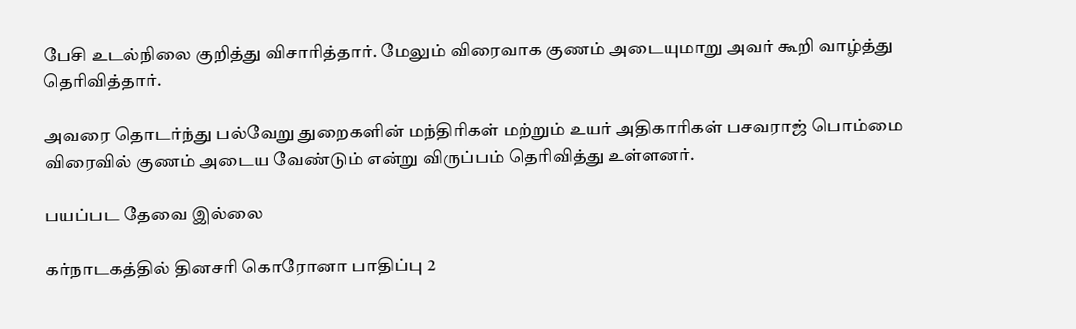பேசி உடல்நிலை குறித்து விசாரித்தார். மேலும் விரைவாக குணம் அடையுமாறு அவர் கூறி வாழ்த்து தெரிவித்தார்.

அவரை தொடர்ந்து பல்வேறு துறைகளின் மந்திரிகள் மற்றும் உயர் அதிகாரிகள் பசவராஜ் பொம்மை விரைவில் குணம் அடைய வேண்டும் என்று விருப்பம் தெரிவித்து உள்ளனர்.

பயப்பட தேவை இல்லை

கர்நாடகத்தில் தினசரி கொரோனா பாதிப்பு 2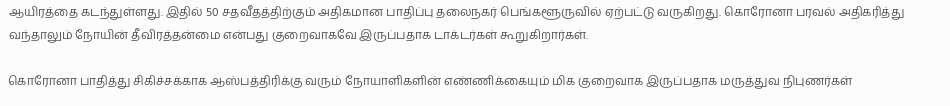ஆயிரத்தை கடந்துள்ளது. இதில் 50 சதவீதத்திற்கும் அதிகமான பாதிப்பு தலைநகர் பெங்களூருவில் ஏற்பட்டு வருகிறது. கொரோனா பரவல் அதிகரித்து வந்தாலும் நோயின் தீவிரத்தன்மை என்பது குறைவாகவே இருப்பதாக டாக்டர்கள் கூறுகிறார்கள்.

கொரோனா பாதித்து சிகிச்சக்காக ஆஸ்பத்திரிக்கு வரும் நோயாளிகளின் எண்ணிக்கையும் மிக குறைவாக இருப்பதாக மருத்துவ நிபுணர்கள்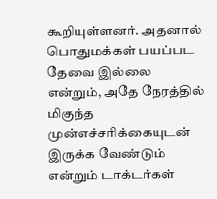கூறியுள்ளனர். அதனால் பொதுமக்கள் பயப்பட தேவை இல்லை என்றும், அதே நேரத்தில் மிகுந்த முன்எச்சரிக்கையுடன் இருக்க வேண்டும் என்றும் டாக்டர்கள்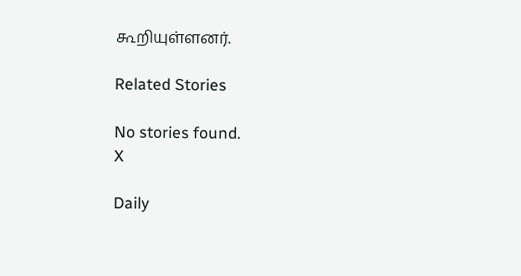கூறியுள்ளனர்.

Related Stories

No stories found.
X

Daily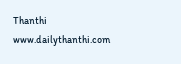Thanthi
www.dailythanthi.com